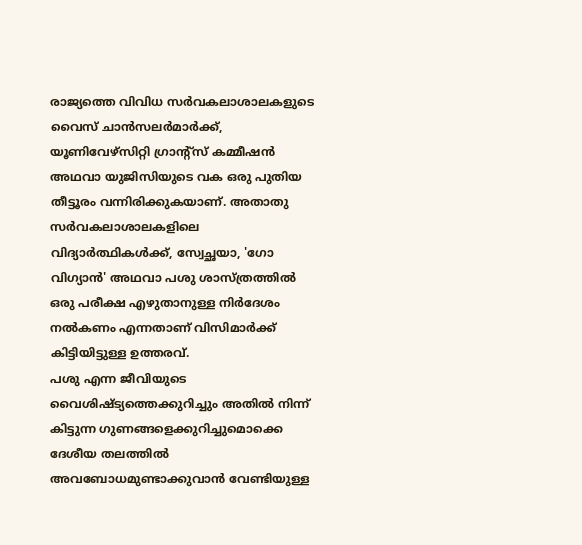രാജ്യത്തെ വിവിധ സർവകലാശാലകളുടെ വൈസ് ചാൻസലർമാർക്ക്, യൂണിവേഴ്സിറ്റി ഗ്രാന്റ്സ് കമ്മീഷൻ അഥവാ യുജിസിയുടെ വക ഒരു പുതിയ തീട്ടൂരം വന്നിരിക്കുകയാണ്. അതാതു സർവകലാശാലകളിലെ വിദ്യാർത്ഥികൾക്ക്, സ്വേച്ഛയാ, 'ഗോ വിഗ്യാൻ' അഥവാ പശു ശാസ്ത്രത്തിൽ ഒരു പരീക്ഷ എഴുതാനുള്ള നിർദേശം നൽകണം എന്നതാണ് വിസിമാർക്ക് കിട്ടിയിട്ടുള്ള ഉത്തരവ്.
പശു എന്ന ജീവിയുടെ വൈശിഷ്ട്യത്തെക്കുറിച്ചും അതിൽ നിന്ന് കിട്ടുന്ന ഗുണങ്ങളെക്കുറിച്ചുമൊക്കെ ദേശീയ തലത്തിൽ അവബോധമുണ്ടാക്കുവാൻ വേണ്ടിയുള്ള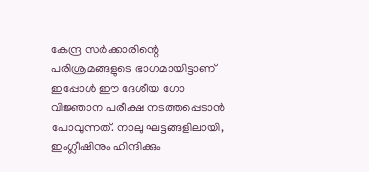കേന്ദ്ര സർക്കാരിന്റെ പരിശ്രമങ്ങളുടെ ഭാഗമായിട്ടാണ് ഇപ്പോൾ ഈ ദേശീയ ഗോ വിജ്ഞാന പരീക്ഷ നടത്തപ്പെടാൻ പോവുന്നത്. നാലു ഘട്ടങ്ങളിലായി, ഇംഗ്ലീഷിനും ഹിന്ദിക്കും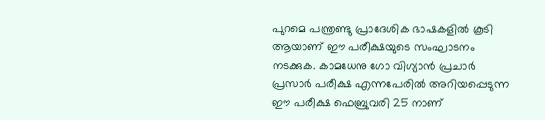പുറമെ പന്ത്രണ്ടു പ്രാദേശിക ഭാഷകളിൽ കൂടി ആയാണ് ഈ പരീക്ഷയുടെ സംഘാടനം നടക്കുക. കാമധേനു ഗോ വിഗ്യാൻ പ്രചാർ പ്രസാർ പരീക്ഷ എന്നപേരിൽ അറിയപ്പെടുന്ന ഈ പരീക്ഷ ഫെബ്രുവരി 25 നാണ്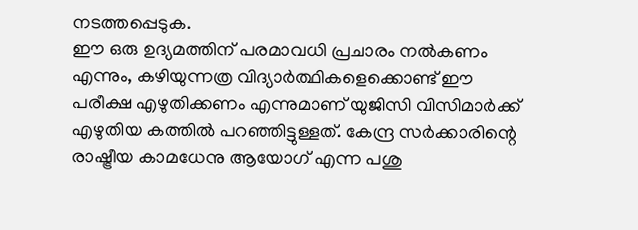നടത്തപ്പെടുക.
ഈ ഒരു ഉദ്യമത്തിന് പരമാവധി പ്രചാരം നൽകണം എന്നും, കഴിയുന്നത്ര വിദ്യാർത്ഥികളെക്കൊണ്ട് ഈ പരീക്ഷ എഴുതിക്കണം എന്നുമാണ് യുജിസി വിസിമാർക്ക് എഴുതിയ കത്തിൽ പറഞ്ഞിട്ടുള്ളത്. കേന്ദ്ര സർക്കാരിന്റെ രാഷ്ട്രീയ കാമധേനു ആയോഗ് എന്ന പശു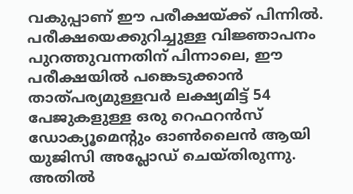വകുപ്പാണ് ഈ പരീക്ഷയ്ക്ക് പിന്നിൽ. പരീക്ഷയെക്കുറിച്ചുള്ള വിജ്ഞാപനം പുറത്തുവന്നതിന് പിന്നാലെ, ഈ പരീക്ഷയിൽ പങ്കെടുക്കാൻ താത്പര്യമുള്ളവർ ലക്ഷ്യമിട്ട് 54 പേജുകളുള്ള ഒരു റെഫറൻസ് ഡോക്യൂമെന്റും ഓൺലൈൻ ആയി യുജിസി അപ്ലോഡ് ചെയ്തിരുന്നു. അതിൽ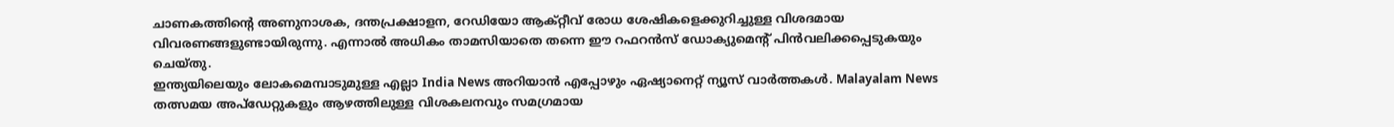ചാണകത്തിന്റെ അണുനാശക, ദന്തപ്രക്ഷാളന, റേഡിയോ ആക്റ്റീവ് രോധ ശേഷികളെക്കുറിച്ചുള്ള വിശദമായ വിവരണങ്ങളുണ്ടായിരുന്നു. എന്നാൽ അധികം താമസിയാതെ തന്നെ ഈ റഫറൻസ് ഡോക്യുമെന്റ് പിൻവലിക്കപ്പെടുകയും ചെയ്തു.
ഇന്ത്യയിലെയും ലോകമെമ്പാടുമുള്ള എല്ലാ India News അറിയാൻ എപ്പോഴും ഏഷ്യാനെറ്റ് ന്യൂസ് വാർത്തകൾ. Malayalam News തത്സമയ അപ്ഡേറ്റുകളും ആഴത്തിലുള്ള വിശകലനവും സമഗ്രമായ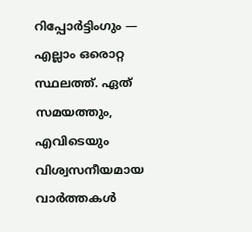റിപ്പോർട്ടിംഗും — എല്ലാം ഒരൊറ്റ സ്ഥലത്ത്. ഏത് സമയത്തും, എവിടെയും വിശ്വസനീയമായ വാർത്തകൾ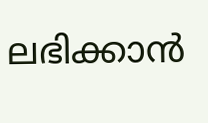ലഭിക്കാൻ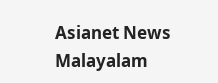Asianet News Malayalam